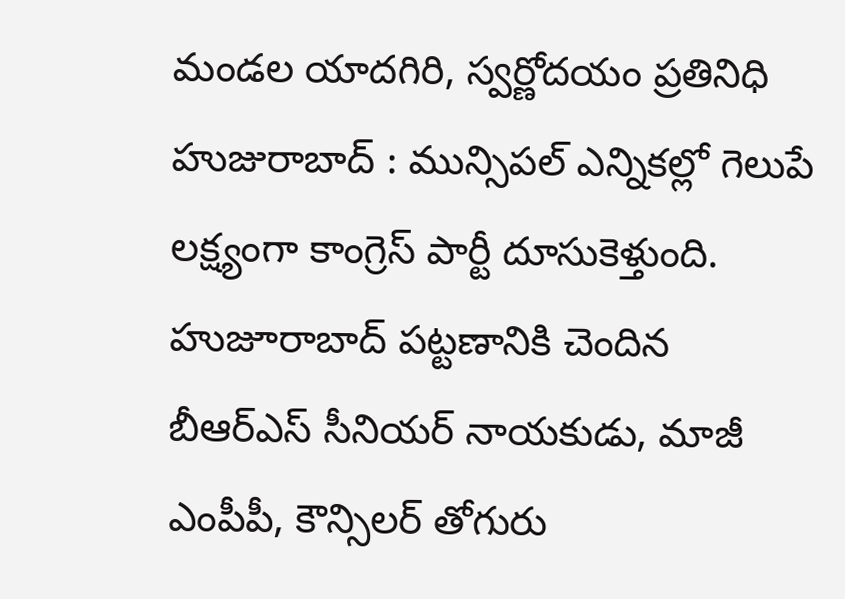మండల యాదగిరి, స్వర్ణోదయం ప్రతినిధి హుజురాబాద్ : మున్సిపల్ ఎన్నికల్లో గెలుపే లక్ష్యంగా కాంగ్రెస్ పార్టీ దూసుకెళ్తుంది. హుజూరాబాద్ పట్టణానికి చెందిన బీఆర్ఎస్ సీనియర్ నాయకుడు, మాజీ ఎంపీపీ, కౌన్సిలర్ తోగురు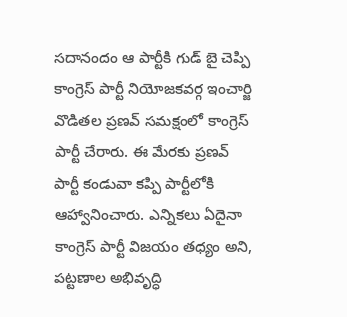సదానందం ఆ పార్టీకి గుడ్ బై చెప్పి కాంగ్రెస్ పార్టీ నియోజకవర్గ ఇంచార్జి వొడితల ప్రణవ్ సమక్షంలో కాంగ్రెస్ పార్టీ చేరారు. ఈ మేరకు ప్రణవ్ పార్టీ కండువా కప్పి పార్టీలోకి ఆహ్వానించారు. ఎన్నికలు ఏదైనా కాంగ్రెస్ పార్టీ విజయం తధ్యం అని, పట్టణాల అభివృద్ధి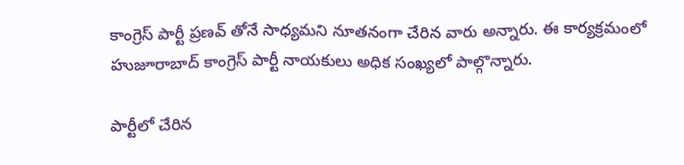కాంగ్రెస్ పార్టీ ప్రణవ్ తోనే సాధ్యమని నూతనంగా చేరిన వారు అన్నారు. ఈ కార్యక్రమంలో హుజూరాబాద్ కాంగ్రెస్ పార్టీ నాయకులు అధిక సంఖ్యలో పాల్గొన్నారు.

పార్టీలో చేరిన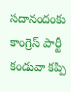సదానందంకు కాంగ్రెస్ పార్టీ కండువా కప్పి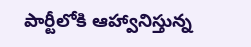పార్టీలోకి ఆహ్వానిస్తున్న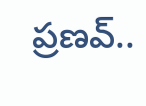ప్రణవ్..